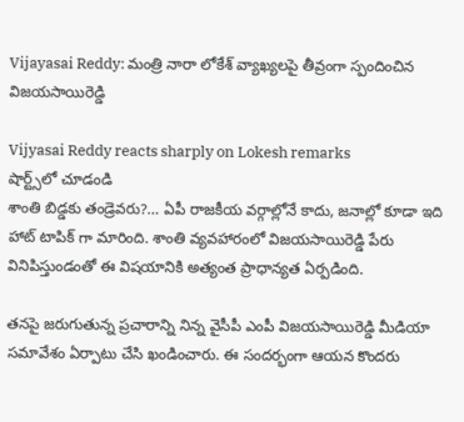Vijayasai Reddy: మంత్రి నారా లోకేశ్ వ్యాఖ్యలపై తీవ్రంగా స్పందించిన విజయసాయిరెడ్డి

Vijyasai Reddy reacts sharply on Lokesh remarks
షార్ట్స్‌లో చూడండి
శాంతి బిడ్డకు తండ్రెవరు?... ఏపీ రాజకీయ వర్గాల్లోనే కాదు, జనాల్లో కూడా ఇది హాట్ టాపిక్ గా మారింది. శాంతి వ్యవహారంలో విజయసాయిరెడ్డి పేరు వినిపిస్తుండంతో ఈ విషయానికి అత్యంత ప్రాధాన్యత ఏర్పడింది.

తనపై జరుగుతున్న ప్రచారాన్ని నిన్న వైసీపీ ఎంపీ విజయసాయిరెడ్డి మీడియా సమావేశం ఏర్పాటు చేసి ఖండించారు. ఈ సందర్భంగా ఆయన కొందరు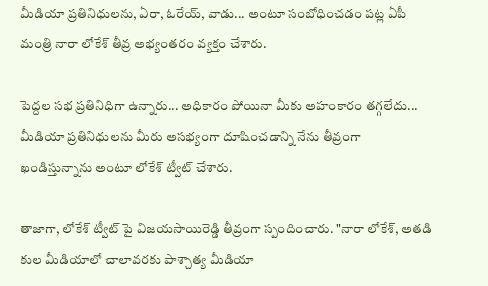మీడియా ప్రతినిధులను, ఏరా, ఓరేయ్, వాడు... అంటూ సంబోధించడం పట్ల ఏపీ మంత్రి నారా లోకేశ్ తీవ్ర అభ్యంతరం వ్యక్తం చేశారు.

పెద్దల సభ ప్రతినిధిగా ఉన్నారు... అధికారం పోయినా మీకు అహంకారం తగ్గలేదు... మీడియా ప్రతినిధులను మీరు అసభ్యంగా దూషించడాన్ని నేను తీవ్రంగా ఖండిస్తున్నాను అంటూ లోకేశ్ ట్వీట్ చేశారు.

తాజాగా, లోకేశ్ ట్వీట్ పై విజయసాయిరెడ్డి తీవ్రంగా స్పందించారు. "నారా లోకేశ్, అతడి కుల మీడియాలో చాలావరకు పాశ్చాత్య మీడియా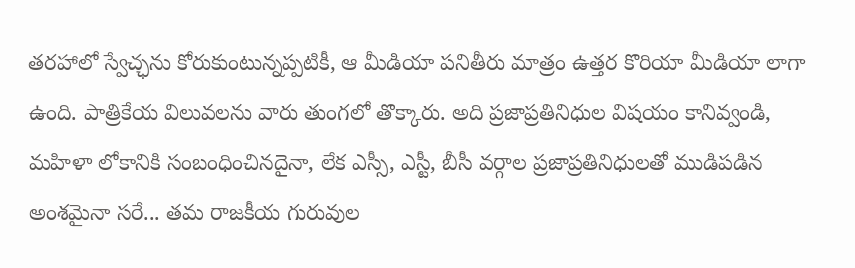తరహాలో స్వేచ్ఛను కోరుకుంటున్నప్పటికీ, ఆ మీడియా పనితీరు మాత్రం ఉత్తర కొరియా మీడియా లాగా ఉంది. పాత్రికేయ విలువలను వారు తుంగలో తొక్కారు. అది ప్రజాప్రతినిధుల విషయం కానివ్వండి, మహిళా లోకానికి సంబంధించినదైనా, లేక ఎస్సీ, ఎస్టీ, బీసీ వర్గాల ప్రజాప్రతినిధులతో ముడిపడిన అంశమైనా సరే... తమ రాజకీయ గురువుల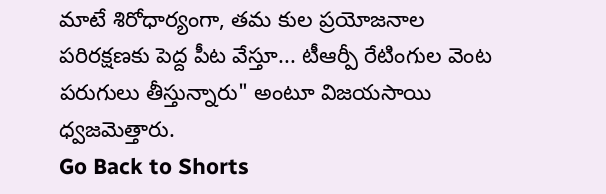మాటే శిరోధార్యంగా, తమ కుల ప్రయోజనాల పరిరక్షణకు పెద్ద పీట వేస్తూ... టీఆర్పీ రేటింగుల వెంట పరుగులు తీస్తున్నారు" అంటూ విజయసాయి ధ్వజమెత్తారు.
Go Back to Shorts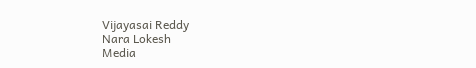Vijayasai Reddy
Nara Lokesh
Media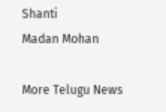Shanti
Madan Mohan

More Telugu News